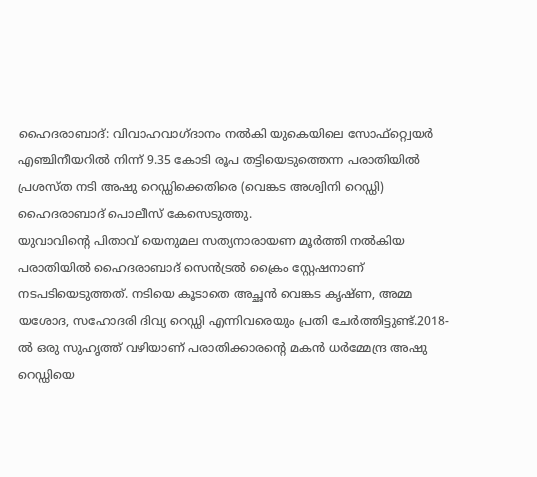ഹൈദരാബാദ്: വിവാഹവാഗ്ദാനം നൽകി യുകെയിലെ സോഫ്റ്റ്വെയർ എഞ്ചിനീയറിൽ നിന്ന് 9.35 കോടി രൂപ തട്ടിയെടുത്തെന്ന പരാതിയിൽ പ്രശസ്ത നടി അഷു റെഡ്ഡിക്കെതിരെ (വെങ്കട അശ്വിനി റെഡ്ഡി) ഹൈദരാബാദ് പൊലീസ് കേസെടുത്തു.
യുവാവിന്റെ പിതാവ് യെനുമല സത്യനാരായണ മൂർത്തി നൽകിയ പരാതിയിൽ ഹൈദരാബാദ് സെൻട്രൽ ക്രൈം സ്റ്റേഷനാണ് നടപടിയെടുത്തത്. നടിയെ കൂടാതെ അച്ഛൻ വെങ്കട കൃഷ്ണ, അമ്മ യശോദ, സഹോദരി ദിവ്യ റെഡ്ഡി എന്നിവരെയും പ്രതി ചേർത്തിട്ടുണ്ട്.2018-ൽ ഒരു സുഹൃത്ത് വഴിയാണ് പരാതിക്കാരന്റെ മകൻ ധർമ്മേന്ദ്ര അഷു റെഡ്ഡിയെ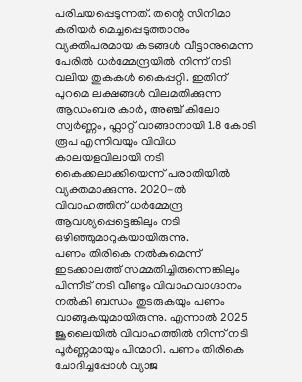പരിചയപ്പെടുന്നത്. തന്റെ സിനിമാ കരിയർ മെച്ചപ്പെടുത്താനും വ്യക്തിപരമായ കടങ്ങൾ വീട്ടാനുമെന്ന പേരിൽ ധർമ്മേന്ദ്രയിൽ നിന്ന് നടി വലിയ തുകകൾ കൈപ്പറ്റി. ഇതിന് പുറമെ ലക്ഷങ്ങൾ വിലമതിക്കുന്ന ആഡംബര കാർ, അഞ്ച് കിലോ സ്വർണ്ണം, ഫ്ലാറ്റ് വാങ്ങാനായി 1.8 കോടി രൂപ എന്നിവയും വിവിധ കാലയളവിലായി നടി കൈക്കലാക്കിയെന്ന് പരാതിയിൽ വ്യക്തമാക്കുന്നു. 2020-ൽ വിവാഹത്തിന് ധർമ്മേന്ദ്ര ആവശ്യപ്പെട്ടെങ്കിലും നടി ഒഴിഞ്ഞുമാറുകയായിരുന്നു.
പണം തിരികെ നൽകുമെന്ന് ഇടക്കാലത്ത് സമ്മതിച്ചിരുന്നെങ്കിലും പിന്നീട് നടി വീണ്ടും വിവാഹവാഗ്ദാനം നൽകി ബന്ധം തുടരുകയും പണം വാങ്ങുകയുമായിരുന്നു. എന്നാൽ 2025 ജൂലൈയിൽ വിവാഹത്തിൽ നിന്ന് നടി പൂർണ്ണമായും പിന്മാറി. പണം തിരികെ ചോദിച്ചപ്പോൾ വ്യാജ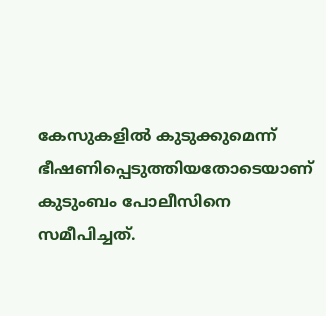കേസുകളിൽ കുടുക്കുമെന്ന് ഭീഷണിപ്പെടുത്തിയതോടെയാണ് കുടുംബം പോലീസിനെ സമീപിച്ചത്.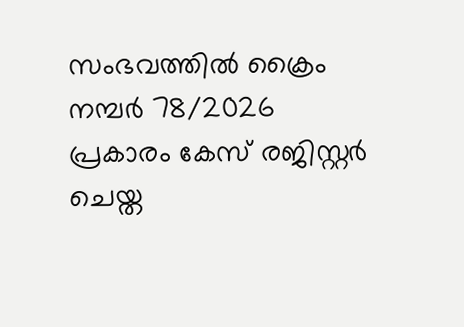സംഭവത്തിൽ ക്രൈം നമ്പർ 78/2026 പ്രകാരം കേസ് രജിസ്റ്റർ ചെയ്ത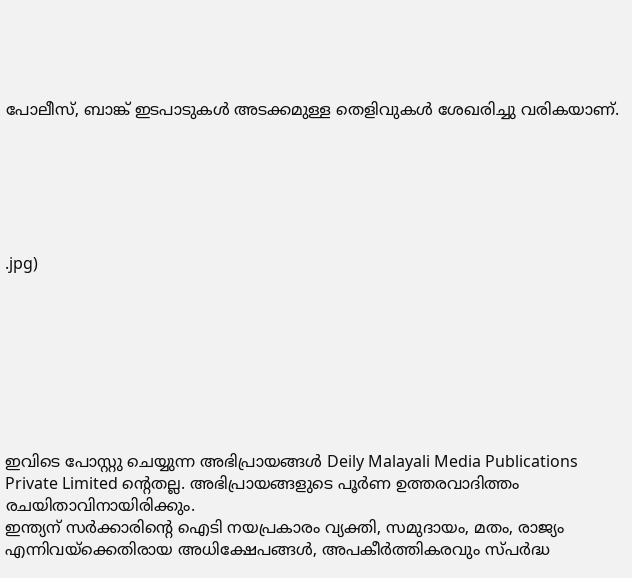പോലീസ്, ബാങ്ക് ഇടപാടുകൾ അടക്കമുള്ള തെളിവുകൾ ശേഖരിച്ചു വരികയാണ്.






.jpg)








ഇവിടെ പോസ്റ്റു ചെയ്യുന്ന അഭിപ്രായങ്ങൾ Deily Malayali Media Publications Private Limited ന്റെതല്ല. അഭിപ്രായങ്ങളുടെ പൂർണ ഉത്തരവാദിത്തം രചയിതാവിനായിരിക്കും.
ഇന്ത്യന് സർക്കാരിന്റെ ഐടി നയപ്രകാരം വ്യക്തി, സമുദായം, മതം, രാജ്യം എന്നിവയ്ക്കെതിരായ അധിക്ഷേപങ്ങൾ, അപകീർത്തികരവും സ്പർദ്ധ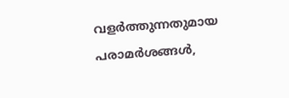വളർത്തുന്നതുമായ പരാമർശങ്ങൾ,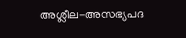അശ്ലീല-അസഭ്യപദ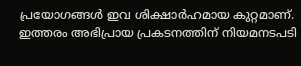പ്രയോഗങ്ങൾ ഇവ ശിക്ഷാർഹമായ കുറ്റമാണ്. ഇത്തരം അഭിപ്രായ പ്രകടനത്തിന് നിയമനടപടി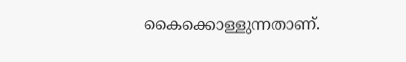കൈക്കൊള്ളുന്നതാണ്.